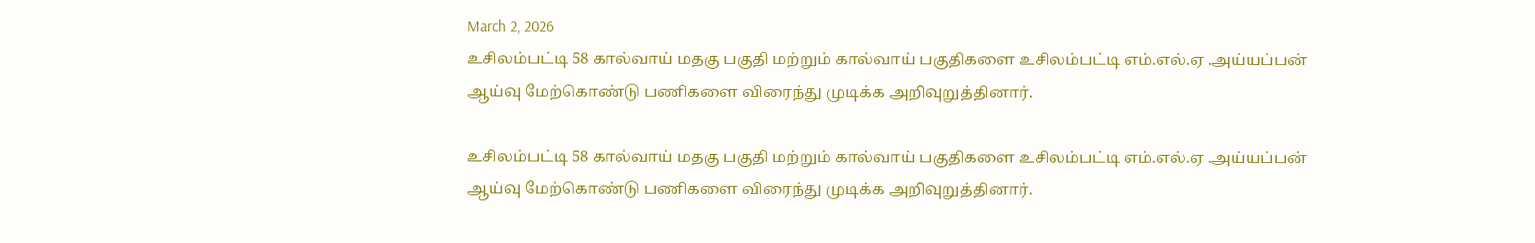March 2, 2026
உசிலம்பட்டி 58 கால்வாய் மதகு பகுதி மற்றும் கால்வாய் பகுதிகளை உசிலம்பட்டி எம்.எல்.ஏ .அய்யப்பன் ஆய்வு மேற்கொண்டு பணிகளை விரைந்து முடிக்க அறிவுறுத்தினார்.

உசிலம்பட்டி 58 கால்வாய் மதகு பகுதி மற்றும் கால்வாய் பகுதிகளை உசிலம்பட்டி எம்.எல்.ஏ .அய்யப்பன் ஆய்வு மேற்கொண்டு பணிகளை விரைந்து முடிக்க அறிவுறுத்தினார்.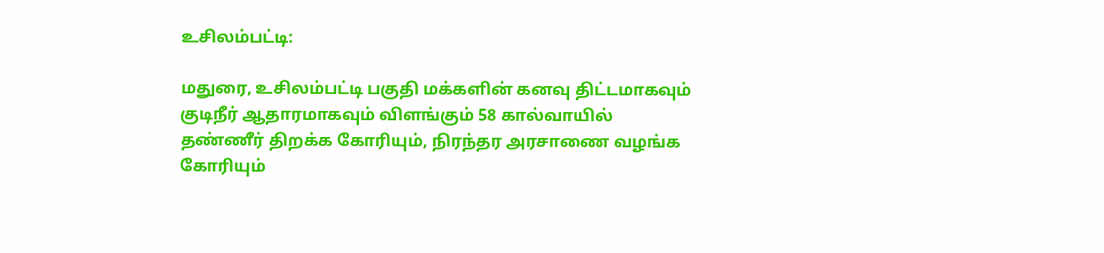உசிலம்பட்டி:

மதுரை, உசிலம்பட்டி பகுதி மக்களின் கனவு திட்டமாகவும் குடிநீர் ஆதாரமாகவும் விளங்கும் 58 கால்வாயில் தண்ணீர் திறக்க கோரியும், நிரந்தர அரசாணை வழங்க கோரியும்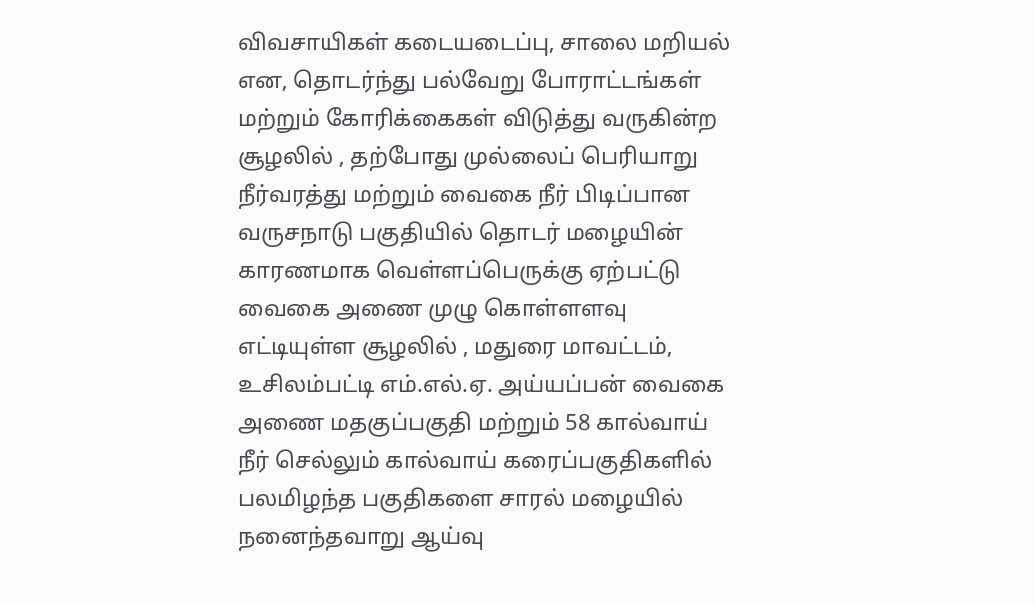விவசாயிகள் கடையடைப்பு, சாலை மறியல் என, தொடர்ந்து பல்வேறு போராட்டங்கள் மற்றும் கோரிக்கைகள் விடுத்து வருகின்ற சூழலில் , தற்போது முல்லைப் பெரியாறு நீர்வரத்து மற்றும் வைகை நீர் பிடிப்பான வருசநாடு பகுதியில் தொடர் மழையின் காரணமாக வெள்ளப்பெருக்கு ஏற்பட்டு வைகை அணை முழு கொள்ளளவு எட்டியுள்ள சூழலில் , மதுரை மாவட்டம், உசிலம்பட்டி எம்.எல்.ஏ. அய்யப்பன் வைகை அணை மதகுப்பகுதி மற்றும் 58 கால்வாய் நீர் செல்லும் கால்வாய் கரைப்பகுதிகளில் பலமிழந்த பகுதிகளை சாரல் மழையில் நனைந்தவாறு ஆய்வு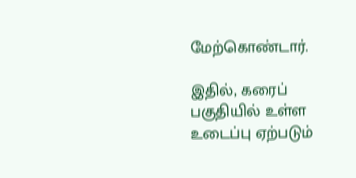மேற்கொண்டார்.

இதில், கரைப் பகுதியில் உள்ள உடைப்பு ஏற்படும்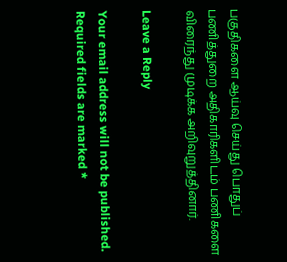பகுதிகளை ஆய்வு செய்து பொதுப்
பணித்துறை அதிகாரிகளிடம் பணிகளை விரைந்து முடிக்க அறிவுறுத்தினார்.

Leave a Reply

Your email address will not be published. Required fields are marked *